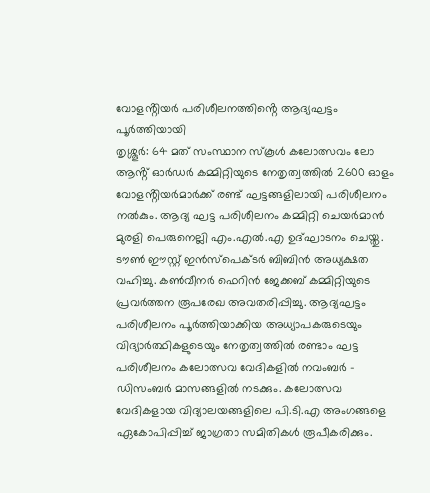വോളൻ്റിയർ പരിശീലനത്തിൻ്റെ ആദ്യഘട്ടം പൂർത്തിയായി
തൃശ്ശൂർ: 64 മത് സംസ്ഥാന സ്കൂൾ കലോത്സവം ലോ ആൻ്റ് ഓർഡർ കമ്മിറ്റിയുടെ നേതൃത്വത്തിൽ 2600 ഓളം വോളൻ്റിയർമാർക്ക് രണ്ട് ഘട്ടങ്ങളിലായി പരിശീലനം നൽകും. ആദ്യ ഘട്ട പരിശീലനം കമ്മിറ്റി ചെയർമാൻ മുരളി പെരുനെല്ലി എം.എൽ.എ ഉദ്ഘാടനം ചെയ്തു. ടൗൺ ഈസ്റ്റ് ഇൻസ്പെക്ടർ ബിബിൻ അധ്യക്ഷത വഹിച്ചു. കൺവീനർ ഫെറിൻ ജേക്കബ് കമ്മിറ്റിയുടെ പ്രവർത്തന രൂപരേഖ അവതരിപ്പിച്ചു. ആദ്യഘട്ടം പരിശീലനം പൂർത്തിയാക്കിയ അധ്യാപകരുടെയും വിദ്യാർത്ഥികളുടെയും നേതൃത്വത്തിൽ രണ്ടാം ഘട്ട പരിശീലനം കലോത്സവ വേദികളിൽ നവംബർ – ഡിസംബർ മാസങ്ങളിൽ നടക്കും. കലോത്സവ വേദികളായ വിദ്യാലയങ്ങളിലെ പി.ടി.എ അംഗങ്ങളെ ഏകോപിപ്പിച്ച് ജാഗ്രതാ സമിതികൾ രൂപീകരിക്കും.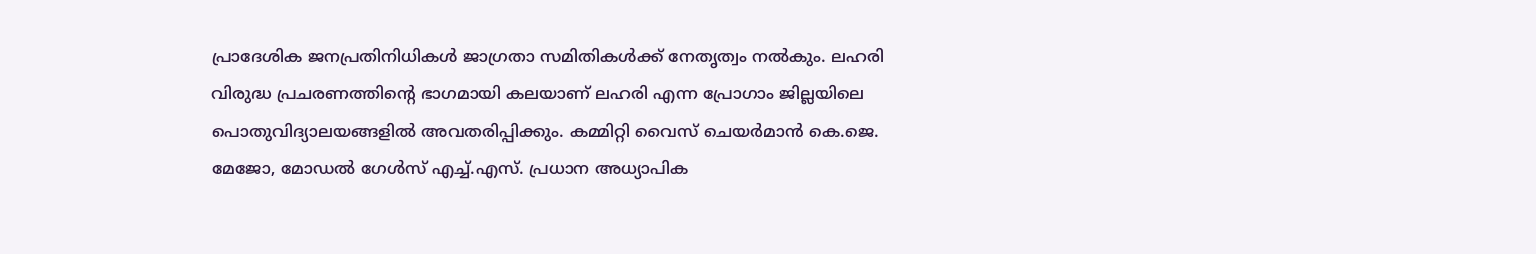പ്രാദേശിക ജനപ്രതിനിധികൾ ജാഗ്രതാ സമിതികൾക്ക് നേതൃത്വം നൽകും. ലഹരി വിരുദ്ധ പ്രചരണത്തിൻ്റെ ഭാഗമായി കലയാണ് ലഹരി എന്ന പ്രോഗാം ജില്ലയിലെ പൊതുവിദ്യാലയങ്ങളിൽ അവതരിപ്പിക്കും. കമ്മിറ്റി വൈസ് ചെയർമാൻ കെ.ജെ. മേജോ, മോഡൽ ഗേൾസ് എച്ച്.എസ്. പ്രധാന അധ്യാപിക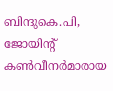ബിന്ദുകെ.പി, ജോയിൻ്റ് കൺവീനർമാരായ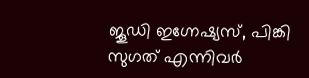ജൂഡി ഇഗ്നേഷ്യസ്, പിങ്കി സുഗത് എന്നിവർ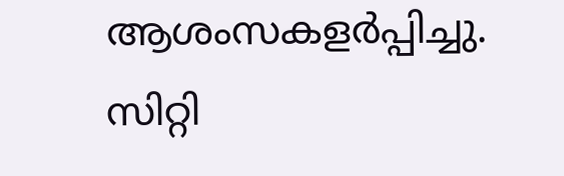ആശംസകളർപ്പിച്ചു. സിറ്റി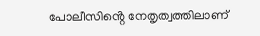പോലീസിൻ്റെ നേതൃത്വത്തിലാണ്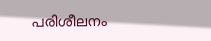പരിശീലനം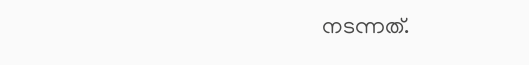നടന്നത്.